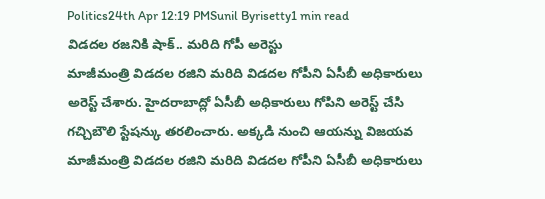Politics24th Apr 12:19 PMSunil Byrisetty1 min read
విడదల రజనికి షాక్.. మరిది గోపీ అరెస్టు
మాజీమంత్రి విడదల రజిని మరిది విడదల గోపీని ఏసీబీ అధికారులు అరెస్ట్ చేశారు. హైదరాబాద్లో ఏసీబీ అధికారులు గోపిని అరెస్ట్ చేసి గచ్చిబౌలి స్టేషన్కు తరలించారు. అక్కడి నుంచి ఆయన్ను విజయవ
మాజీమంత్రి విడదల రజిని మరిది విడదల గోపీని ఏసీబీ అధికారులు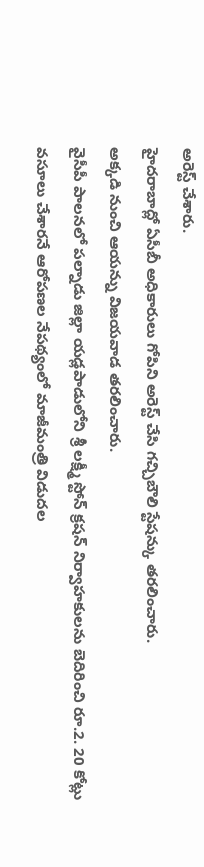అరెస్ట్ చేశారు.
హైదరాబాద్లో ఏసీబీ అధికారులు గోపిని అరెస్ట్ చేసి గచ్చిబౌలి స్టేషన్కు తరలించారు.
అక్కడి నుంచి ఆయన్ను విజయవాడ తరలించారు.
వైసీపీ పాలనలో పల్నాడు జిల్లా యడ్లపాడులోని శ్రీ లక్ష్మీ స్టోన్ క్రషన్ నిర్వాహకులను బెదిరించి రూ.2. 20 కోట్లు వసూలు చేశారనే ఆరోపణల నేపథ్యంలో మాజీమంత్రి విడుదల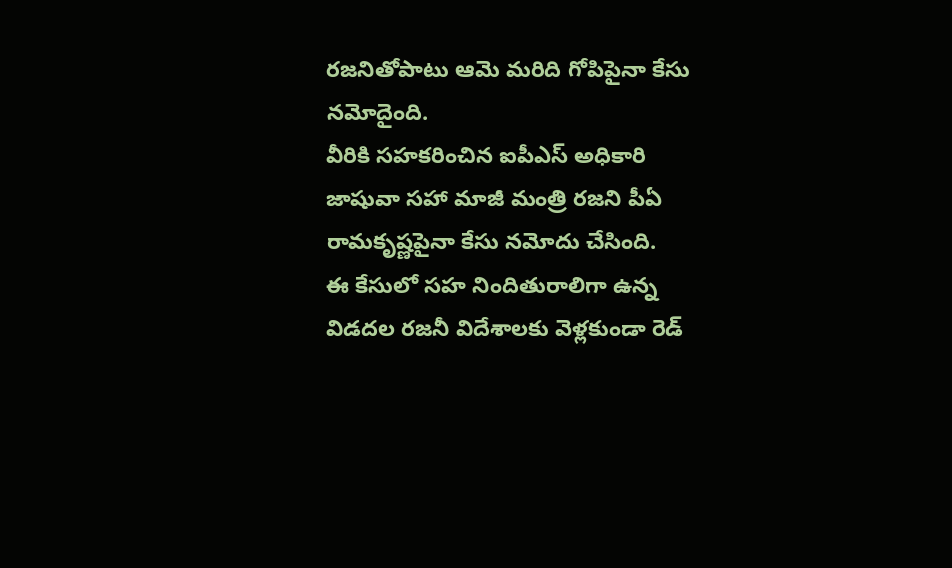రజనితోపాటు ఆమె మరిది గోపిపైనా కేసు నమోదైంది.
వీరికి సహకరించిన ఐపీఎస్ అధికారి జాషువా సహా మాజీ మంత్రి రజని పీఏ రామకృష్ణపైనా కేసు నమోదు చేసింది.
ఈ కేసులో సహ నిందితురాలిగా ఉన్న విడదల రజనీ విదేశాలకు వెళ్లకుండా రెడ్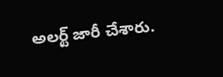అలర్ట్ జారీ చేశారు.